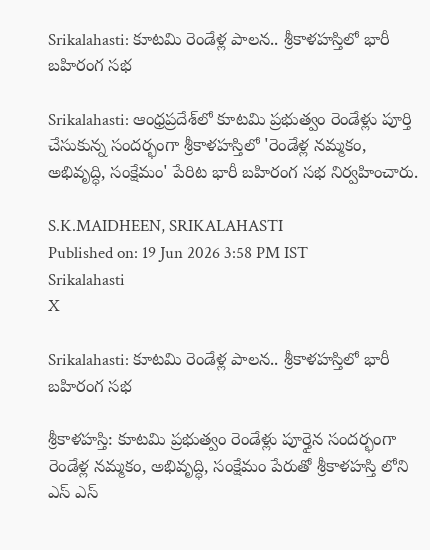Srikalahasti: కూటమి రెండేళ్ల పాలన.. శ్రీకాళహస్తిలో భారీ బహిరంగ సభ

Srikalahasti: ఆంధ్రప్రదేశ్‌లో కూటమి ప్రభుత్వం రెండేళ్లు పూర్తి చేసుకున్న సందర్భంగా శ్రీకాళహస్తిలో 'రెండేళ్ల నమ్మకం, అభివృద్ధి, సంక్షేమం' పేరిట భారీ బహిరంగ సభ నిర్వహించారు.

S.K.MAIDHEEN, SRIKALAHASTI
Published on: 19 Jun 2026 3:58 PM IST
Srikalahasti
X

Srikalahasti: కూటమి రెండేళ్ల పాలన.. శ్రీకాళహస్తిలో భారీ బహిరంగ సభ

శ్రీకాళహస్తి: కూటమి ప్రభుత్వం రెండేళ్లు పూర్తైన సందర్భంగా రెండేళ్ల నమ్మకం, అభివృద్ధి, సంక్షేమం పేరుతో శ్రీకాళహస్తి లోని ఎస్ ఎస్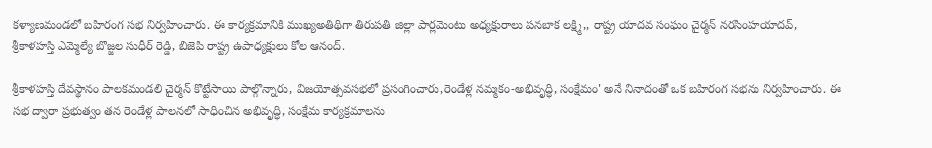కళ్యాణమండలో బహిరంగ సభ నిర్వహించారు. ఈ కార్యక్రమానికి ముఖ్యఅతిథిగా తిరుపతి జిల్లా పార్లమెంటు అధ్యక్షురాలు పనబాక లక్ష్మి,, రాష్ట్ర యాదవ సంఘం చైర్మన్ నరసింహయాదవ్, శ్రీకాళహస్తి ఎమ్మెల్యే బొజ్జల సుధీర్ రెడ్డి, బిజెపి రాష్ట్ర ఉపాధ్యక్షులు కోల ఆనంద్.

శ్రీకాళహస్తి దేవస్థానం పాలకమండలి చైర్మన్ కొట్టేసాయి పాల్గొన్నారు, విజయోత్సవసభలో ప్రసంగించారు,రెండేళ్ల నమ్మకం-అభివృద్ధి, సంక్షేమం' అనే నినాదంతో ఒక బహిరంగ సభను నిర్వహించారు. ఈ సభ ద్వారా ప్రభుత్వం తన రెండేళ్ల పాలనలో సాధించిన అభివృద్ధి, సంక్షేమ కార్యక్రమాలను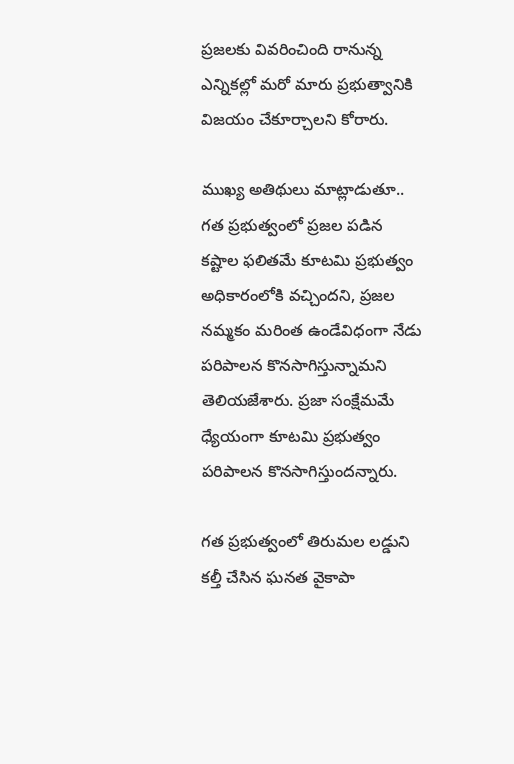ప్రజలకు వివరించింది రానున్న ఎన్నికల్లో మరో మారు ప్రభుత్వానికి విజయం చేకూర్చాలని కోరారు.

ముఖ్య అతిథులు మాట్లాడుతూ.. గత ప్రభుత్వంలో ప్రజల పడిన కష్టాల ఫలితమే కూటమి ప్రభుత్వం అధికారంలోకి వచ్చిందని, ప్రజల నమ్మకం మరింత ఉండేవిధంగా నేడు పరిపాలన కొనసాగిస్తున్నామని తెలియజేశారు. ప్రజా సంక్షేమమే ధ్యేయంగా కూటమి ప్రభుత్వం పరిపాలన కొనసాగిస్తుందన్నారు.

గత ప్రభుత్వంలో తిరుమల లడ్డుని కల్తీ చేసిన ఘనత వైకాపా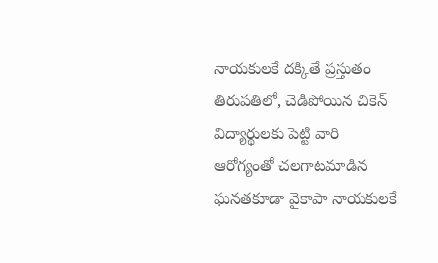నాయకులకే దక్కితే ప్రస్తుతం తిరుపతిలో, చెడిపోయిన చికెన్ విద్యార్థులకు పెట్టి వారి ఆరోగ్యంతో చలగాటమాడిన ఘనతకూడా వైకాపా నాయకులకే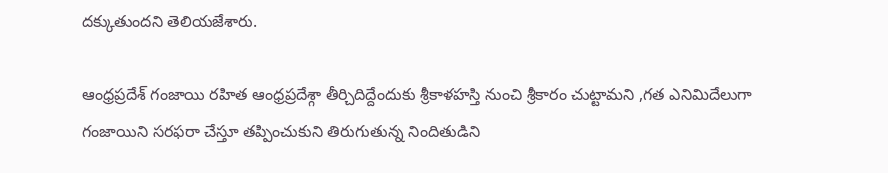దక్కుతుందని తెలియజేశారు.

ఆంధ్రప్రదేశ్ గంజాయి రహిత ఆంధ్రప్రదేశ్గా తీర్చిదిద్దేందుకు శ్రీకాళహస్తి నుంచి శ్రీకారం చుట్టామని ,గత ఎనిమిదేలుగా గంజాయిని సరఫరా చేస్తూ తప్పించుకుని తిరుగుతున్న నిందితుడిని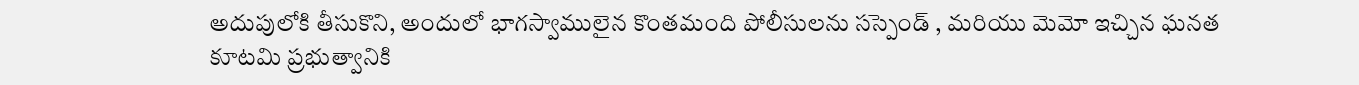అదుపులోకి తీసుకొని, అందులో భాగస్వాములైన కొంతమంది పోలీసులను సస్పెండ్ , మరియు మెమో ఇచ్చిన ఘనత కూటమి ప్రభుత్వానికి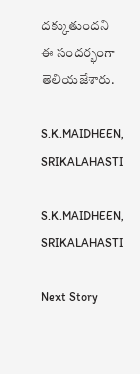దక్కుతుందని ఈ సందర్భంగా తెలియజేశారు.

S.K.MAIDHEEN, SRIKALAHASTI

S.K.MAIDHEEN, SRIKALAHASTI

Next Story